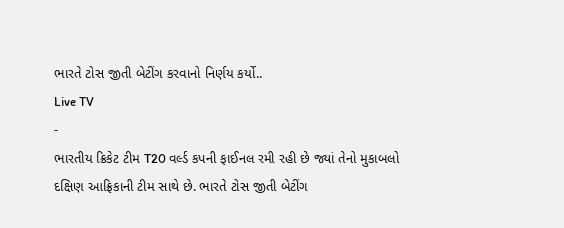ભારતે ટોસ જીતી બેટીંગ કરવાનો નિર્ણય કર્યો..
Live TV
-
ભારતીય ક્રિકેટ ટીમ T20 વર્લ્ડ કપની ફાઈનલ રમી રહી છે જ્યાં તેનો મુકાબલો દક્ષિણ આફ્રિકાની ટીમ સાથે છે. ભારતે ટોસ જીતી બેટીંગ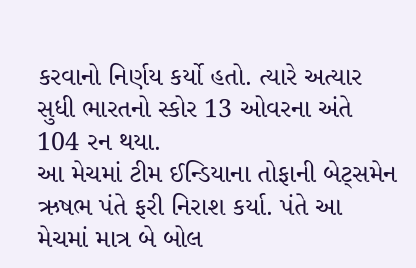કરવાનો નિર્ણય કર્યો હતો. ત્યારે અત્યાર સુધી ભારતનો સ્કોર 13 ઓવરના અંતે 104 રન થયા.
આ મેચમાં ટીમ ઈન્ડિયાના તોફાની બેટ્સમેન ઋષભ પંતે ફરી નિરાશ કર્યા. પંતે આ મેચમાં માત્ર બે બોલ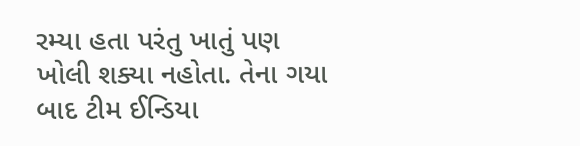રમ્યા હતા પરંતુ ખાતું પણ ખોલી શક્યા નહોતા. તેના ગયા બાદ ટીમ ઈન્ડિયા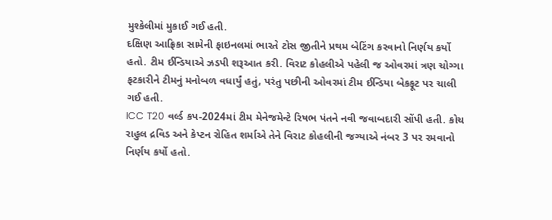મુશ્કેલીમાં મુકાઈ ગઈ હતી.
દક્ષિણ આફ્રિકા સામેની ફાઇનલમાં ભારતે ટોસ જીતીને પ્રથમ બેટિંગ કરવાનો નિર્ણય કર્યો હતો. ટીમ ઈન્ડિયાએ ઝડપી શરૂઆત કરી. વિરાટ કોહલીએ પહેલી જ ઓવરમાં ત્રણ ચોગ્ગા ફટકારીને ટીમનું મનોબળ વધાર્યું હતું, પરંતુ પછીની ઓવરમાં ટીમ ઈન્ડિયા બેકફૂટ પર ચાલી ગઈ હતી.
ICC T20 વર્લ્ડ કપ-2024માં ટીમ મેનેજમેન્ટે રિષભ પંતને નવી જવાબદારી સોંપી હતી. કોચ રાહુલ દ્રવિડ અને કેપ્ટન રોહિત શર્માએ તેને વિરાટ કોહલીની જગ્યાએ નંબર 3 પર રમવાનો નિર્ણય કર્યો હતો.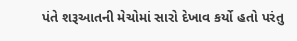પંતે શરૂઆતની મેચોમાં સારો દેખાવ કર્યો હતો પરંતુ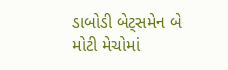ડાબોડી બેટ્સમેન બે મોટી મેચોમાં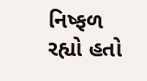નિષ્ફળ રહ્યો હતો